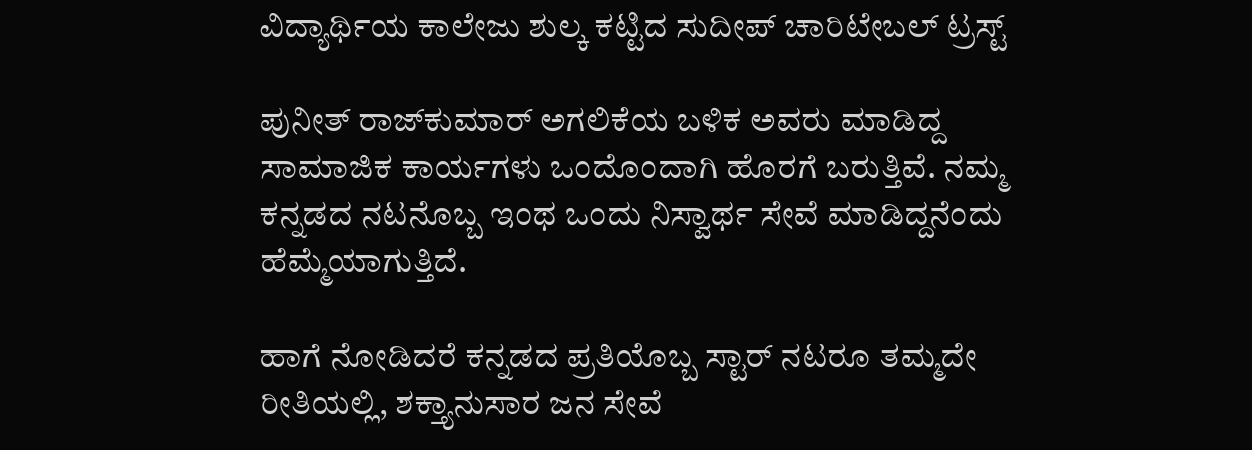ವಿದ್ಯಾರ್ಥಿಯ ಕಾಲೇಜು ಶುಲ್ಕ ಕಟ್ಟಿದ ಸುದೀಪ್ ಚಾರಿಟೇಬಲ್ ಟ್ರಸ್ಟ್

ಪುನೀತ್ ರಾಜ್‌ಕುಮಾರ್ ಅಗಲಿಕೆಯ ಬಳಿಕ ಅವರು ಮಾಡಿದ್ದ ಸಾಮಾಜಿಕ ಕಾರ್ಯಗಳು ಒಂದೊಂದಾಗಿ ಹೊರಗೆ ಬರುತ್ತಿವೆ. ನಮ್ಮ ಕನ್ನಡದ ನಟನೊಬ್ಬ ಇಂಥ ಒಂದು ನಿಸ್ವಾರ್ಥ ಸೇವೆ ಮಾಡಿದ್ದನೆಂದು ಹೆಮ್ಮೆಯಾಗುತ್ತಿದೆ.

ಹಾಗೆ ನೋಡಿದರೆ ಕನ್ನಡದ ಪ್ರತಿಯೊಬ್ಬ ಸ್ಟಾರ್ ನಟರೂ ತಮ್ಮದೇ ರೀತಿಯಲ್ಲಿ, ಶಕ್ತ್ಯಾನುಸಾರ ಜನ ಸೇವೆ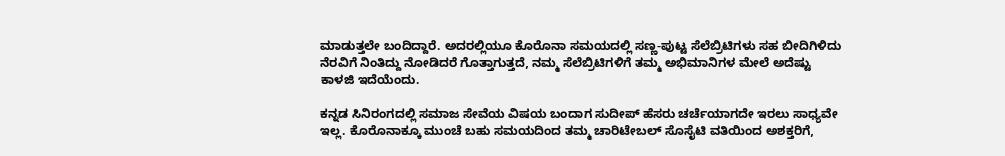ಮಾಡುತ್ತಲೇ ಬಂದಿದ್ದಾರೆ. ಅದರಲ್ಲಿಯೂ ಕೊರೊನಾ ಸಮಯದಲ್ಲಿ ಸಣ್ಣ-ಪುಟ್ಟ ಸೆಲೆಬ್ರಿಟಿಗಳು ಸಹ ಬೀದಿಗಿಳಿದು ನೆರವಿಗೆ ನಿಂತಿದ್ದು ನೋಡಿದರೆ ಗೊತ್ತಾಗುತ್ತದೆ, ನಮ್ಮ ಸೆಲೆಬ್ರಿಟಿಗಳಿಗೆ ತಮ್ಮ ಅಭಿಮಾನಿಗಳ ಮೇಲೆ ಅದೆಷ್ಟು ಕಾಳಜಿ ಇದೆಯೆಂದು.

ಕನ್ನಡ ಸಿನಿರಂಗದಲ್ಲಿ ಸಮಾಜ ಸೇವೆಯ ವಿಷಯ ಬಂದಾಗ ಸುದೀಪ್ ಹೆಸರು ಚರ್ಚೆಯಾಗದೇ ಇರಲು ಸಾಧ್ಯವೇ ಇಲ್ಲ. ಕೊರೊನಾಕ್ಕೂ ಮುಂಚೆ ಬಹು ಸಮಯದಿಂದ ತಮ್ಮ ಚಾರಿಟೇಬಲ್ ಸೊಸೈಟಿ ವತಿಯಿಂದ ಅಶಕ್ತರಿಗೆ,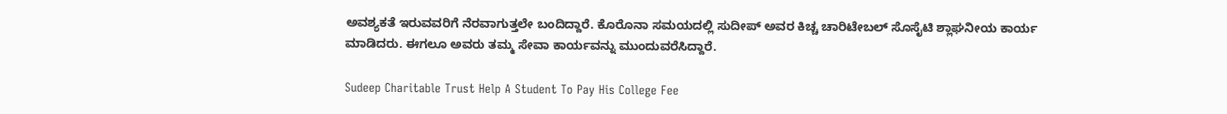ಅವಶ್ಯಕತೆ ಇರುವವರಿಗೆ ನೆರವಾಗುತ್ತಲೇ ಬಂದಿದ್ದಾರೆ. ಕೊರೊನಾ ಸಮಯದಲ್ಲಿ ಸುದೀಪ್ ಅವರ ಕಿಚ್ಚ ಚಾರಿಟೇಬಲ್ ಸೊಸೈಟಿ ಶ್ಲಾಘನೀಯ ಕಾರ್ಯ ಮಾಡಿದರು. ಈಗಲೂ ಅವರು ತಮ್ಮ ಸೇವಾ ಕಾರ್ಯವನ್ನು ಮುಂದುವರೆಸಿದ್ದಾರೆ.

Sudeep Charitable Trust Help A Student To Pay His College Fee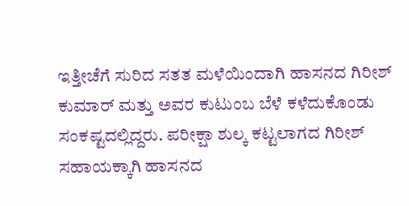ಇತ್ತೀಚೆಗೆ ಸುರಿದ ಸತತ ಮಳೆಯಿಂದಾಗಿ ಹಾಸನದ ಗಿರೀಶ್ ಕುಮಾರ್ ಮತ್ತು ಅವರ ಕುಟುಂಬ ಬೆಳೆ ಕಳೆದುಕೊಂಡು ಸಂಕಷ್ಟದಲ್ಲಿದ್ದರು. ಪರೀಕ್ಷಾ ಶುಲ್ಕ ಕಟ್ಟಲಾಗದ ಗಿರೀಶ್ ಸಹಾಯಕ್ಕಾಗಿ ಹಾಸನದ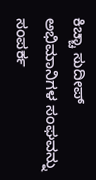ಕಿಚ್ಚಾ ಸುದೀಪ್ ಅಭಿಮಾನಿಗಳ ಸಂಘವನ್ನು ಸಂಪರ್ಕ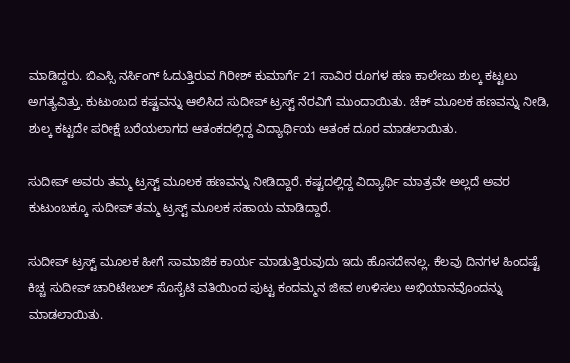ಮಾಡಿದ್ದರು. ಬಿಎಸ್ಸಿ ನರ್ಸಿಂಗ್ ಓದುತ್ತಿರುವ ಗಿರೀಶ್ ಕುಮಾರ್ಗೆ 21 ಸಾವಿರ ರೂಗಳ ಹಣ ಕಾಲೇಜು ಶುಲ್ಕ ಕಟ್ಟಲು ಅಗತ್ಯವಿತ್ತು. ಕುಟುಂಬದ ಕಷ್ಟವನ್ನು ಆಲಿಸಿದ ಸುದೀಪ್ ಟ್ರಸ್ಟ್ ನೆರವಿಗೆ ಮುಂದಾಯಿತು. ಚೆಕ್ ಮೂಲಕ ಹಣವನ್ನು ನೀಡಿ, ಶುಲ್ಕ ಕಟ್ಟದೇ ಪರೀಕ್ಷೆ ಬರೆಯಲಾಗದ ಆತಂಕದಲ್ಲಿದ್ದ ವಿದ್ಯಾರ್ಥಿಯ ಆತಂಕ ದೂರ ಮಾಡಲಾಯಿತು.

ಸುದೀಪ್ ಅವರು ತಮ್ಮ ಟ್ರಸ್ಟ್ ಮೂಲಕ ಹಣವನ್ನು ನೀಡಿದ್ದಾರೆ. ಕಷ್ಟದಲ್ಲಿದ್ದ ವಿದ್ಯಾರ್ಥಿ ಮಾತ್ರವೇ ಅಲ್ಲದೆ ಅವರ ಕುಟುಂಬಕ್ಕೂ ಸುದೀಪ್ ತಮ್ಮ ಟ್ರಸ್ಟ್ ಮೂಲಕ ಸಹಾಯ ಮಾಡಿದ್ದಾರೆ.

ಸುದೀಪ್ ಟ್ರಸ್ಟ್ ಮೂಲಕ ಹೀಗೆ ಸಾಮಾಜಿಕ ಕಾರ್ಯ ಮಾಡುತ್ತಿರುವುದು ಇದು ಹೊಸದೇನಲ್ಲ. ಕೆಲವು ದಿನಗಳ ಹಿಂದಷ್ಟೆ ಕಿಚ್ಚ ಸುದೀಪ್ ಚಾರಿಟೇಬಲ್ ಸೊಸೈಟಿ ವತಿಯಿಂದ ಪುಟ್ಟ ಕಂದಮ್ಮನ ಜೀವ ಉಳಿಸಲು ಅಭಿಯಾನವೊಂದನ್ನು ಮಾಡಲಾಯಿತು.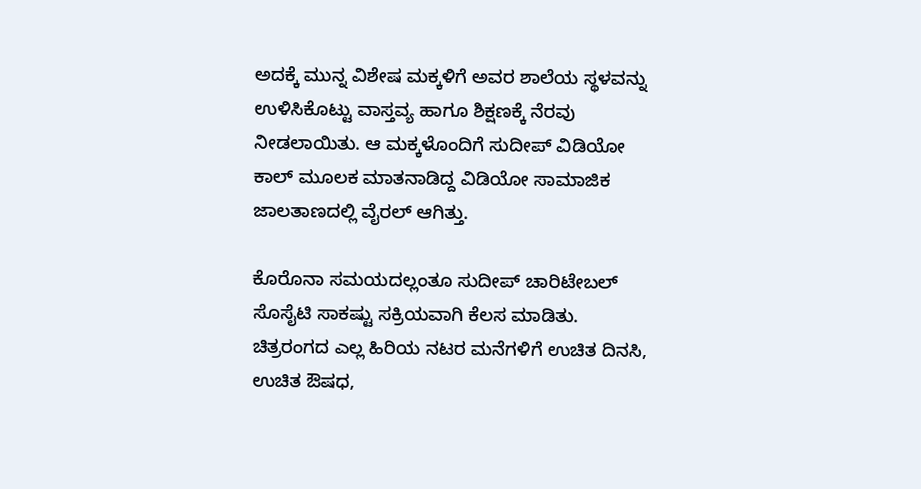ಅದಕ್ಕೆ ಮುನ್ನ ವಿಶೇಷ ಮಕ್ಕಳಿಗೆ ಅವರ ಶಾಲೆಯ ಸ್ಥಳವನ್ನು ಉಳಿಸಿಕೊಟ್ಟು ವಾಸ್ತವ್ಯ ಹಾಗೂ ಶಿಕ್ಷಣಕ್ಕೆ ನೆರವು ನೀಡಲಾಯಿತು. ಆ ಮಕ್ಕಳೊಂದಿಗೆ ಸುದೀಪ್ ವಿಡಿಯೋ ಕಾಲ್ ಮೂಲಕ ಮಾತನಾಡಿದ್ದ ವಿಡಿಯೋ ಸಾಮಾಜಿಕ ಜಾಲತಾಣದಲ್ಲಿ ವೈರಲ್ ಆಗಿತ್ತು.

ಕೊರೊನಾ ಸಮಯದಲ್ಲಂತೂ ಸುದೀಪ್ ಚಾರಿಟೇಬಲ್ ಸೊಸೈಟಿ ಸಾಕಷ್ಟು ಸಕ್ರಿಯವಾಗಿ ಕೆಲಸ ಮಾಡಿತು. ಚಿತ್ರರಂಗದ ಎಲ್ಲ ಹಿರಿಯ ನಟರ ಮನೆಗಳಿಗೆ ಉಚಿತ ದಿನಸಿ, ಉಚಿತ ಔಷಧ,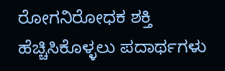ರೋಗನಿರೋಧಕ ಶಕ್ತಿ ಹೆಚ್ಚಿಸಿಕೊಳ್ಳಲು ಪದಾರ್ಥಗಳು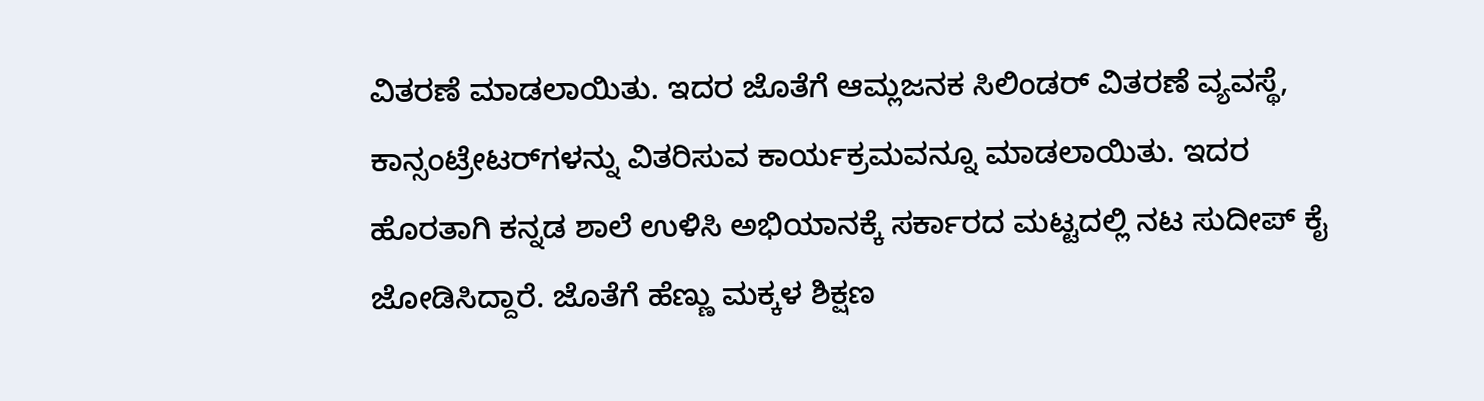ವಿತರಣೆ ಮಾಡಲಾಯಿತು. ಇದರ ಜೊತೆಗೆ ಆಮ್ಲಜನಕ ಸಿಲಿಂಡರ್ ವಿತರಣೆ ವ್ಯವಸ್ಥೆ, ಕಾನ್ಸಂಟ್ರೇಟರ್‌ಗಳನ್ನು ವಿತರಿಸುವ ಕಾರ್ಯಕ್ರಮವನ್ನೂ ಮಾಡಲಾಯಿತು. ಇದರ ಹೊರತಾಗಿ ಕನ್ನಡ ಶಾಲೆ ಉಳಿಸಿ ಅಭಿಯಾನಕ್ಕೆ ಸರ್ಕಾರದ ಮಟ್ಟದಲ್ಲಿ ನಟ ಸುದೀಪ್ ಕೈ ಜೋಡಿಸಿದ್ದಾರೆ. ಜೊತೆಗೆ ಹೆಣ್ಣು ಮಕ್ಕಳ ಶಿಕ್ಷಣ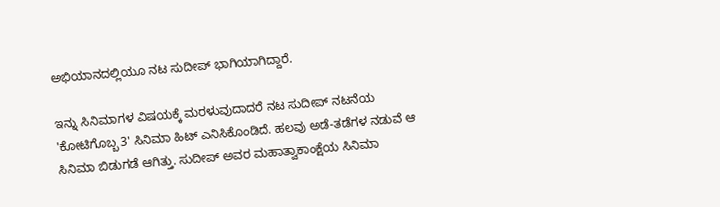ಅಭಿಯಾನದಲ್ಲಿಯೂ ನಟ ಸುದೀಪ್ ಭಾಗಿಯಾಗಿದ್ದಾರೆ.

ಇನ್ನು ಸಿನಿಮಾಗಳ ವಿಷಯಕ್ಕೆ ಮರಳುವುದಾದರೆ ನಟ ಸುದೀಪ್ ನಟನೆಯ 'ಕೋಟಿಗೊಬ್ಬ 3' ಸಿನಿಮಾ ಹಿಟ್ ಎನಿಸಿಕೊಂಡಿದೆ. ಹಲವು ಅಡೆ-ತಡೆಗಳ ನಡುವೆ ಆ ಸಿನಿಮಾ ಬಿಡುಗಡೆ ಆಗಿತ್ತು. ಸುದೀಪ್‌ ಅವರ ಮಹಾತ್ವಾಕಾಂಕ್ಷೆಯ ಸಿನಿಮಾ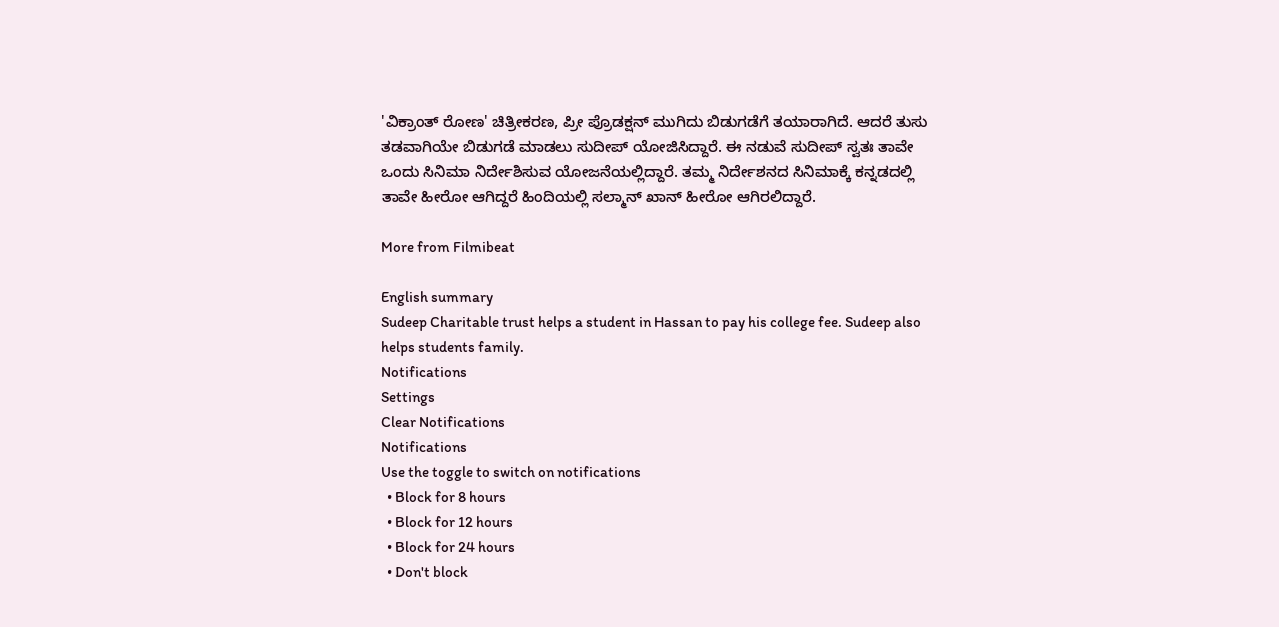'ವಿಕ್ರಾಂತ್ ರೋಣ' ಚಿತ್ರೀಕರಣ, ಪ್ರೀ ಪ್ರೊಡಕ್ಷನ್ ಮುಗಿದು ಬಿಡುಗಡೆಗೆ ತಯಾರಾಗಿದೆ. ಆದರೆ ತುಸು ತಡವಾಗಿಯೇ ಬಿಡುಗಡೆ ಮಾಡಲು ಸುದೀಪ್ ಯೋಜಿಸಿದ್ದಾರೆ. ಈ ನಡುವೆ ಸುದೀಪ್ ಸ್ವತಃ ತಾವೇ ಒಂದು ಸಿನಿಮಾ ನಿರ್ದೇಶಿಸುವ ಯೋಜನೆಯಲ್ಲಿದ್ದಾರೆ. ತಮ್ಮ ನಿರ್ದೇಶನದ ಸಿನಿಮಾಕ್ಕೆ ಕನ್ನಡದಲ್ಲಿ ತಾವೇ ಹೀರೋ ಆಗಿದ್ದರೆ ಹಿಂದಿಯಲ್ಲಿ ಸಲ್ಮಾನ್ ಖಾನ್ ಹೀರೋ ಆಗಿರಲಿದ್ದಾರೆ.

More from Filmibeat

English summary
Sudeep Charitable trust helps a student in Hassan to pay his college fee. Sudeep also helps students family.
Notifications
Settings
Clear Notifications
Notifications
Use the toggle to switch on notifications
  • Block for 8 hours
  • Block for 12 hours
  • Block for 24 hours
  • Don't block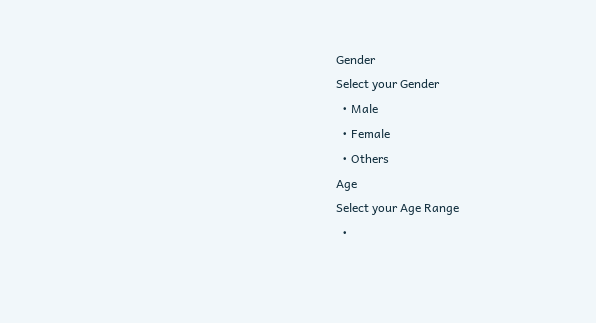Gender
Select your Gender
  • Male
  • Female
  • Others
Age
Select your Age Range
  •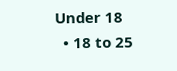Under 18
  • 18 to 25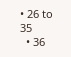• 26 to 35
  • 36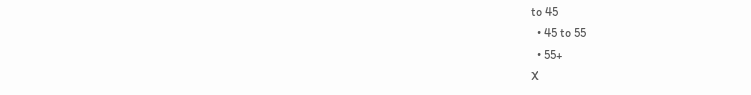to 45
  • 45 to 55
  • 55+
X